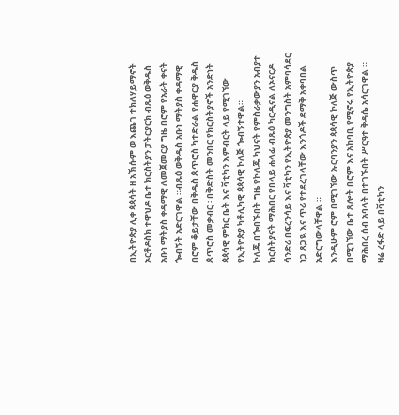በኢትዮጵያ ሊቀ ጳጳሳት ዘ አኽሱም ወ እጨገ ተክለሃይማኖት ኦርቶዶስክ ተዋህዶ ቤተ ክርስትያን ፓትርያርክ ብጹዕ ወቅዱስ አቡነ ማትያስ ቀዳማዊ ለመጀመርያ ግዜ በሮም የአራት ቀናት ጐብኝት አድርገዋል ።ብጹዕ ወቅዱስ አቡነ ማትያስ ቀዳማዊ በሮም ቆይታቸው በቅዱስ ጰጥሮስ ካተድራል የሐዋርያ ቅዱስ ጰጥሮስ መቃብር ፡ በቅድስት መንበር የክርስትያኖች አንድነት ጳጳሳዊ ምክር ቤት እና ቫቲካን እምብርት ላይ የሚገኘው የኢትዮጵያ ካቶሊካዊ ጳጳሳዊ ኮለጅ ጐብኝተዋል።
ኮለጁ በጐበኙበት ግዜ የኮለጁ ካህናት የምስራቃውያን አብያተ ክርስትያናት ማሕበር የበላይ ሐላፊ ብጹዕ ካርዲናል ለኦናርዶ ሳንድሪ በፍረንሳይ እና ቫቲካን የኢትዮጵያ መንግስት አምባሳደር ነጋ ጸጋዪ እና ጥሪ የተደረገላቸው እንጎዶች ደማቅ አቀባበል አድርግውላቸዋል ።
እንዲሁም ሮም በሚገኘው ኡርባንያን ጳጳሳዊ ኮለጅ ውስጥ በሚገኘው ቤተ ጸሎት በሮም እና አከባቢ የሚኖሩ የኢትዮጵያ ማሕበረ ሰብ አባላት በተገኙበት ሥርዓተ ቅዳሴ አሳርገዋል ።
ዛሬ ረፋድ ላይ በቫቲካን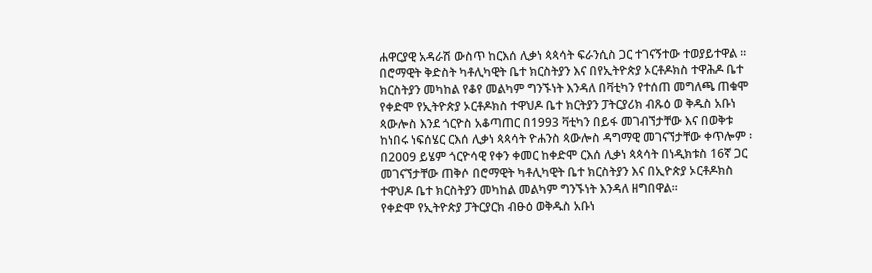ሐዋርያዊ አዳራሽ ውስጥ ከርእሰ ሊቃነ ጳጳሳት ፍራንሲስ ጋር ተገናኝተው ተወያይተዋል ።
በሮማዊት ቅድስት ካቶሊካዊት ቤተ ክርስትያን እና በየኢትዮጵያ ኦርቶዶክስ ተዋሕዶ ቤተ ክርስትያን መካከል የቆየ መልካም ግንኙነት እንዳለ በቫቲካን የተሰጠ መግለጫ ጠቁሞ የቀድሞ የኢትዮጵያ ኦርቶዶክስ ተዋህዶ ቤተ ክርትያን ፓትርያሪክ ብጹዕ ወ ቅዱስ አቡነ ጳውሎስ እንደ ጎርዮስ አቆጣጠር በ1993 ቫቲካን በይፋ መገብኘታቸው እና በወቅቱ ከነበሩ ነፍሰሄር ርእሰ ሊቃነ ጳጳሳት ዮሐንስ ጳውሎስ ዳግማዊ መገናኘታቸው ቀጥሎም ፡ በ2009 ይሄም ጎርዮሳዊ የቀን ቀመር ከቀድሞ ርእሰ ሊቃነ ጳጳሳት በነዲክቱስ 16ኛ ጋር መገናኘታቸው ጠቅሶ በሮማዊት ካቶሊካዊት ቤተ ክርስትያን እና በኢዮጵያ ኦርቶዶክስ ተዋህዶ ቤተ ክርስትያን መካከል መልካም ግንኙነት እንዳለ ዘግበዋል።
የቀድሞ የኢትዮጵያ ፓትርያርክ ብፁዕ ወቅዱስ አቡነ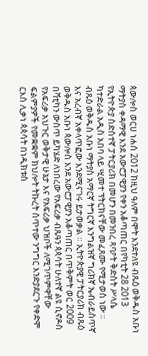ጳውሎስ ወርሀ ነሐሰ 2012 ከዚህ ዓለም በሞት እንደተለዩ ብጹዕ ወቅዱስ አቡነ ማትያስ ቀዳማዊ እንደ አውሮፓዊያን የቀን አቆጣጠር በየካቲት 28 2013 የኢትዮጵያ ስድስተኛ ፓትርያሪክ በመሆን በመንበረ ጻባዖት ቅድስት ሥላሴ ካተድራል አዲስ አበባ ላይ ሢመተ ፕትርክናቸው መፈጸሙ የሚታወስ ነው ።
ብጹዕ ወቅዱስ አቡነ ማትያስ አማርኛ ትግርኛ እንግልዝኛ ግሪክኛ ኤብራይስጥኛ እና አረብኛ አቀላጥፎው እንደሚናገሩ ይታወቃል ። ኢትዮጵያዊ ፓትርያሪክ ብጹዕ ወቅዱስ አቡነ ጳውሎስ እንደ አውሮፓዊያን አቆጣጠር በጥቅምት ወር 2009 በቫቲካን ውስጥ ይካሄድ ለነበረው የአፍሪቃ ብጹዓን ጳጳሳት ሁለተኛ ልዩ ሲኖዶስ የአፍሪቃ አህጉር ወቅታዊ ሁኔታ እና የአፍሪቃ ህዝቦች ለሚገጥምዋቸው ፍልምያዎች የመቋቋም ክህሎት ትኩረት ሰጥተው ንግግር እንድያደርጉ የቀድሞ ርእሰ ሊቃነ ጳጳሳት በነዲክቱስ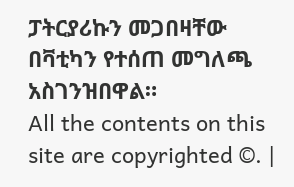ፓትርያሪኩን መጋበዛቸው በቫቲካን የተሰጠ መግለጫ አስገንዝበዋል።
All the contents on this site are copyrighted ©. |